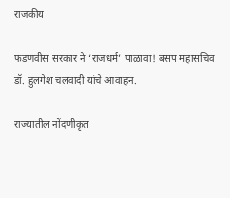राजकीय

फडणवीस सरकार ने ‘राजधर्म’ पाळावा! बसप महासचिव डॉ. हुलगेश चलवादी यांचे आवाहन.

राज्यातील नोंदणीकृत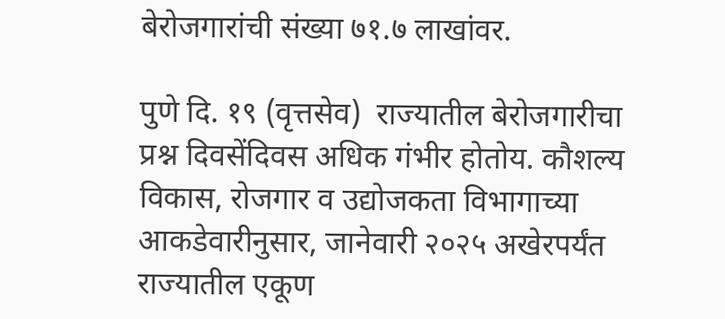बेरोजगारांची संख्या ७१.७ लाखांवर.

पुणे दि. १९ (वृत्तसेव)  राज्यातील बेरोजगारीचा प्रश्न दिवसेंदिवस अधिक गंभीर होतोय. कौशल्य विकास, रोजगार व उद्योजकता विभागाच्या आकडेवारीनुसार, जानेवारी २०२५ अखेरपर्यंत राज्यातील एकूण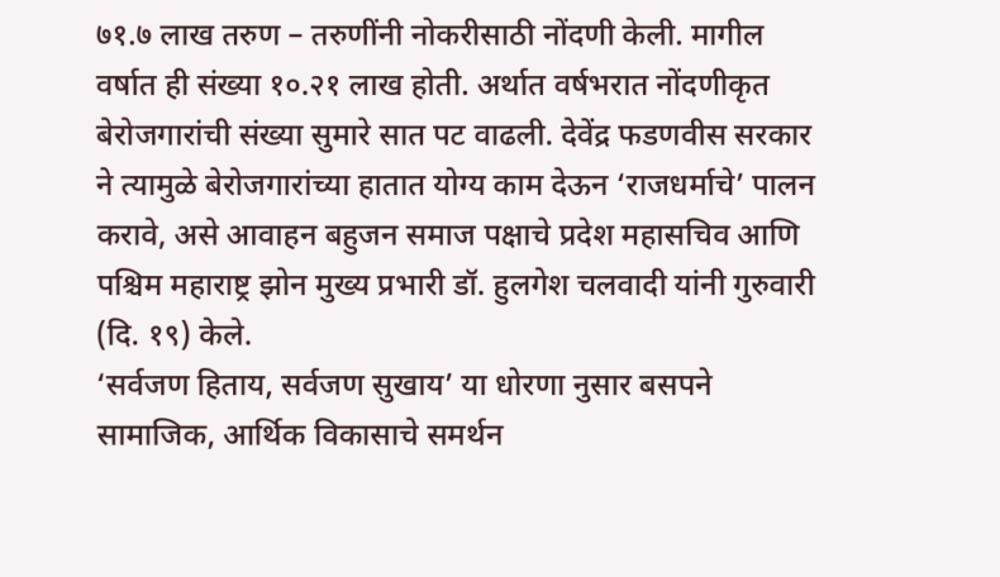७१.७ लाख तरुण – तरुणींनी नोकरीसाठी नोंदणी केली. मागील वर्षात ही संख्या १०.२१ लाख होती. अर्थात वर्षभरात नोंदणीकृत बेरोजगारांची संख्या सुमारे सात पट वाढली. देवेंद्र फडणवीस सरकार ने त्यामुळे बेरोजगारांच्या हातात योग्य काम देऊन ‘राजधर्माचे’ पालन करावे, असे आवाहन बहुजन समाज पक्षाचे प्रदेश महासचिव आणि पश्चिम महाराष्ट्र झोन मुख्य प्रभारी डॉ. हुलगेश चलवादी यांनी गुरुवारी (दि. १९) केले.
‘सर्वजण हिताय, सर्वजण सुखाय’ या धोरणा नुसार बसपने सामाजिक, आर्थिक विकासाचे समर्थन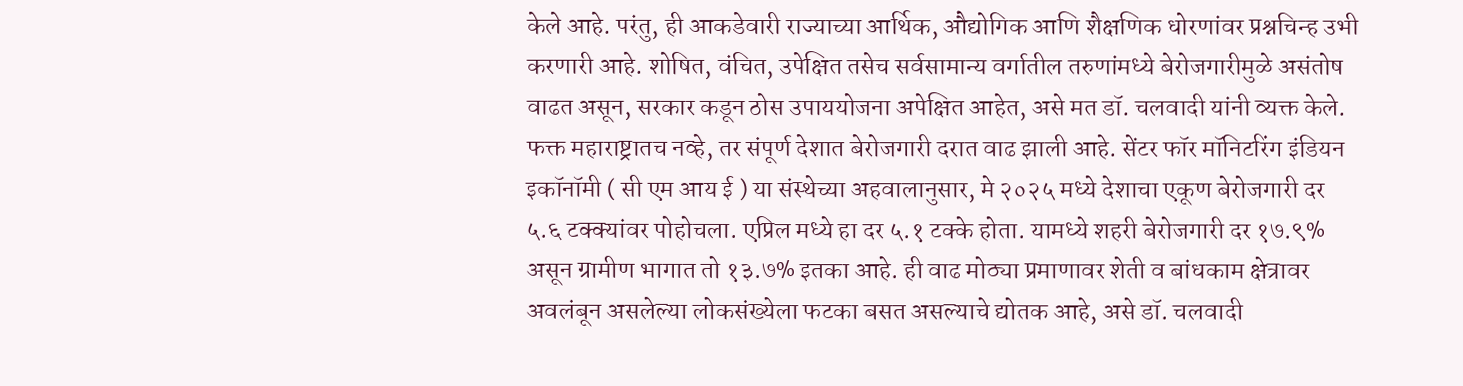केले आहे. परंतु, ही आकडेवारी राज्याच्या आर्थिक, औद्योगिक आणि शैक्षणिक धोरणांवर प्रश्नचिन्ह उभी करणारी आहे. शोषित, वंचित, उपेक्षित तसेच सर्वसामान्य वर्गातील तरुणांमध्ये बेरोजगारीमुळे असंतोष वाढत असून, सरकार कडून ठोस उपाययोजना अपेक्षित आहेत, असे मत डॉ. चलवादी यांनी व्यक्त केले.
फक्त महाराष्ट्रातच नव्हे, तर संपूर्ण देशात बेरोजगारी दरात वाढ झाली आहे. सेंटर फॉर मॉनिटरिंग इंडियन इकॉनॉमी ( सी एम आय ई ) या संस्थेच्या अहवालानुसार, मे २०२५ मध्ये देशाचा एकूण बेरोजगारी दर ५.६ टक्क्यांवर पोहोचला. एप्रिल मध्ये हा दर ५.१ टक्के होता. यामध्ये शहरी बेरोजगारी दर १७.९% असून ग्रामीण भागात तो १३.७% इतका आहे. ही वाढ मोठ्या प्रमाणावर शेती व बांधकाम क्षेत्रावर अवलंबून असलेल्या लोकसंख्येला फटका बसत असल्याचे द्योतक आहे, असे डॉ. चलवादी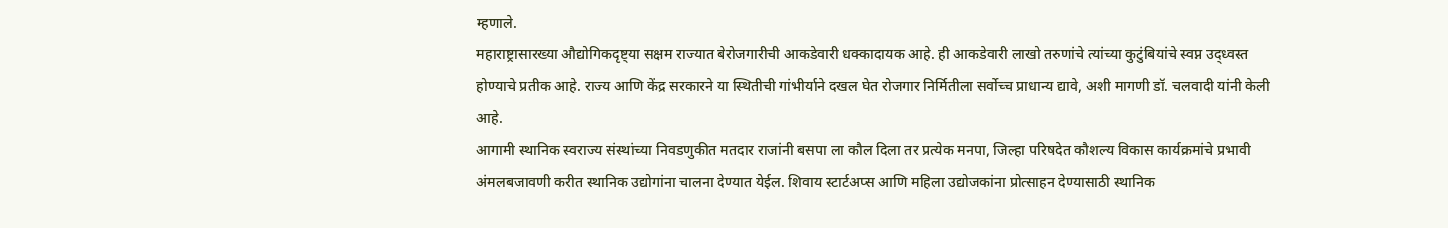म्हणाले.
महाराष्ट्रासारख्या औद्योगिकदृष्ट्या सक्षम राज्यात बेरोजगारीची आकडेवारी धक्कादायक आहे. ही आकडेवारी लाखो तरुणांचे त्यांच्या कुटुंबियांचे स्वप्न उद्ध्वस्त होण्याचे प्रतीक आहे. राज्य आणि केंद्र सरकारने या स्थितीची गांभीर्याने दखल घेत रोजगार निर्मितीला सर्वोच्च प्राधान्य द्यावे, अशी मागणी डॉ. चलवादी यांनी केली आहे.
आगामी स्थानिक स्वराज्य संस्थांच्या निवडणुकीत मतदार राजांनी बसपा ला कौल दिला तर प्रत्येक मनपा, जिल्हा परिषदेत कौशल्य विकास कार्यक्रमांचे प्रभावी अंमलबजावणी करीत स्थानिक उद्योगांना चालना देण्यात येईल. शिवाय स्टार्टअप्स आणि महिला उद्योजकांना प्रोत्साहन देण्यासाठी स्थानिक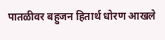पातळीवर बहुजन हितार्थ धोरण आखले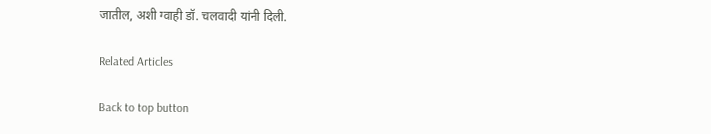जातील, अशी ग्वाही डॉ. चलवादी यांनी दिली.

Related Articles

Back to top button